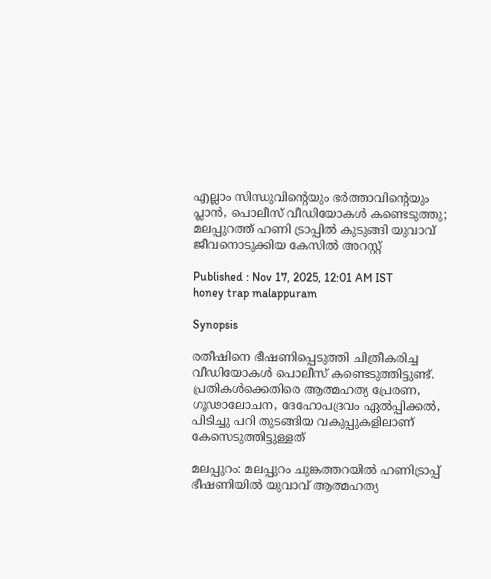എല്ലാം സിന്ധുവിന്‍റെയും ഭർത്താവിന്‍റെയും പ്ലാൻ, പൊലീസ് വീഡിയോകൾ കണ്ടെടുത്തു; മലപ്പുറത്ത് ഹണി ട്രാപ്പിൽ കുടുങ്ങി യുവാവ് ജീവനൊടുക്കിയ കേസിൽ അറസ്റ്റ്

Published : Nov 17, 2025, 12:01 AM IST
honey trap malappuram

Synopsis

രതീഷിനെ ഭീഷണിപ്പെടുത്തി ചിത്രീകരിച്ച വീഡിയോകൾ പൊലീസ് കണ്ടെടുത്തിട്ടുണ്ട്. പ്രതികൾക്കെതിരെ ആത്മഹത്യ പ്രേരണ, ഗൂഢാലോചന, ദേഹോപദ്രവം ഏല്‍പ്പിക്കല്‍, പിടിച്ചു പറി തുടങ്ങിയ വകുപ്പുകളിലാണ് കേസെടുത്തിട്ടുള്ളത്

മലപ്പുറം: മലപ്പുറം ചുങ്കത്തറയില്‍ ഹണിട്രാപ്പ് ഭീഷണിയില്‍ യുവാവ് ആത്മഹത്യ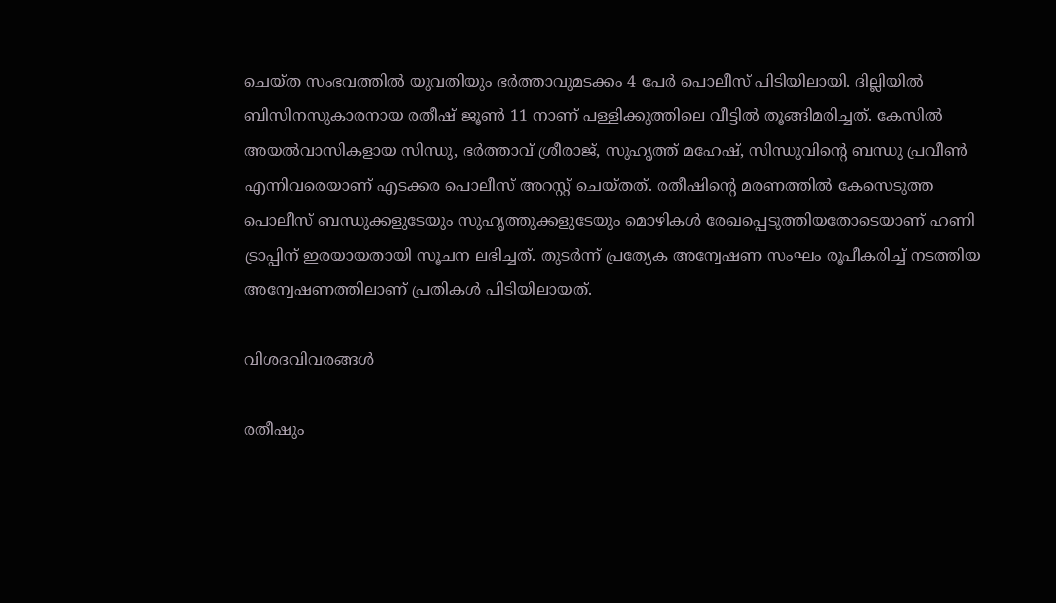ചെയ്ത സംഭവത്തിൽ യുവതിയും ഭർത്താവുമടക്കം 4 പേർ പൊലീസ് പിടിയിലായി. ദില്ലിയില്‍ ബിസിനസുകാരനായ രതീഷ് ജൂൺ 11 നാണ് പള്ളിക്കുത്തിലെ വീട്ടില്‍ തൂങ്ങിമരിച്ചത്. കേസിൽ അയല്‍വാസികളായ സിന്ധു, ഭർത്താവ് ശ്രീരാജ്, സുഹൃത്ത് മഹേഷ്, സിന്ധുവിന്റെ ബന്ധു പ്രവീൺ എന്നിവരെയാണ് എടക്കര പൊലീസ് അറസ്റ്റ് ചെയ്തത്. രതീഷിന്റെ മരണത്തില്‍ കേസെടുത്ത പൊലീസ് ബന്ധുക്കളുടേയും സുഹൃത്തുക്കളുടേയും മൊഴികൾ രേഖപ്പെടുത്തിയതോടെയാണ് ഹണി ട്രാപ്പിന് ഇരയായതായി സൂചന ലഭിച്ചത്. തുടർന്ന് പ്രത്യേക അന്വേഷണ സംഘം രൂപീകരിച്ച് നടത്തിയ അന്വേഷണത്തിലാണ് പ്രതികൾ പിടിയിലായത്.

വിശദവിവരങ്ങൾ

രതീഷും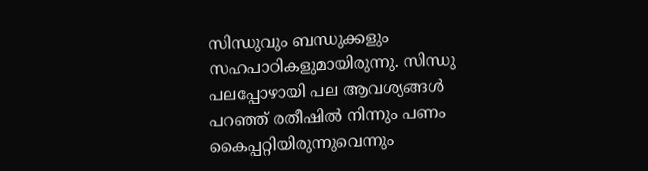സിന്ധുവും ബന്ധുക്കളും സഹപാഠികളുമായിരുന്നു. സിന്ധു പലപ്പോഴായി പല ആവശ്യങ്ങൾ പറഞ്ഞ് രതീഷിൽ നിന്നും പണം കൈപ്പറ്റിയിരുന്നുവെന്നും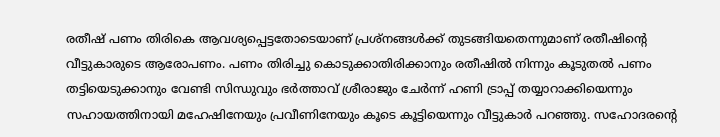രതീഷ് പണം തിരികെ ആവശ്യപ്പെട്ടതോടെയാണ് പ്രശ്നങ്ങൾക്ക് തുടങ്ങിയതെന്നുമാണ് രതീഷിന്‍റെ വീട്ടുകാരുടെ ആരോപണം. പണം തിരിച്ചു കൊടുക്കാതിരിക്കാനും രതീഷിൽ നിന്നും കൂടുതൽ പണം തട്ടിയെടുക്കാനും വേണ്ടി സിന്ധുവും ഭർത്താവ് ശ്രീരാജും ചേർന്ന് ഹണി ട്രാപ്പ് തയ്യാറാക്കിയെന്നും സഹായത്തിനായി മഹേഷിനേയും പ്രവീണിനേയും കൂടെ കൂട്ടിയെന്നും വീട്ടുകാര്‍ പറഞ്ഞു. സഹോദരന്റെ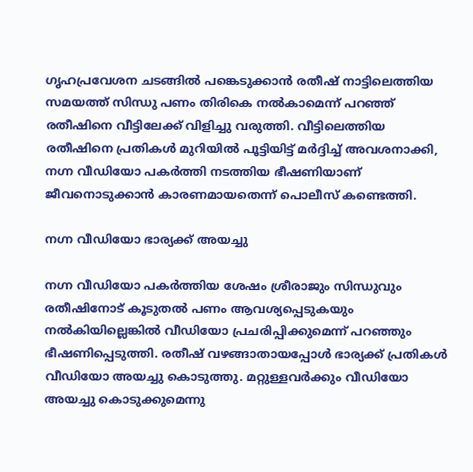ഗൃഹപ്രവേശന ചടങ്ങിൽ പങ്കെടുക്കാൻ രതീഷ് നാട്ടിലെത്തിയ സമയത്ത് സിന്ധു പണം തിരികെ നൽകാമെന്ന് പറഞ്ഞ് രതീഷിനെ വീട്ടിലേക്ക് വിളിച്ചു വരുത്തി. വീട്ടിലെത്തിയ രതീഷിനെ പ്രതികൾ മുറിയിൽ പൂട്ടിയിട്ട് മർദ്ദിച്ച് അവശനാക്കി, നഗ്ന വീഡിയോ പകർത്തി നടത്തിയ ഭീഷണിയാണ് ജീവനൊടുക്കാൻ കാരണമായതെന്ന് പൊലീസ് കണ്ടെത്തി.

നഗ്ന വീഡിയോ ഭാര്യക്ക് അയച്ചു

നഗ്ന വീഡിയോ പകർത്തിയ ശേഷം ശ്രീരാജും സിന്ധുവും രതീഷിനോട് കൂടുതൽ പണം ആവശ്യപ്പെടുകയും നൽകിയില്ലെങ്കിൽ വീഡിയോ പ്രചരിപ്പിക്കുമെന്ന് പറഞ്ഞും ഭീഷണിപ്പെടുത്തി. രതീഷ് വഴങ്ങാതായപ്പോൾ ഭാര്യക്ക് പ്രതികൾ വീഡിയോ അയച്ചു കൊടുത്തു. മറ്റുള്ളവർക്കും വീഡിയോ അയച്ചു കൊടുക്കുമെന്നു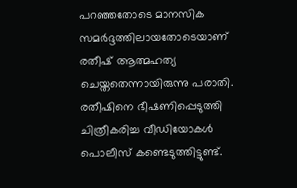പറഞ്ഞതോടെ മാനസിക സമർദ്ദത്തിലായതോടെയാണ് രതീഷ് ആത്മഹത്യ ചെയ്തതെന്നായിരുന്നു പരാതി. രതീഷിനെ ഭീഷണിപ്പെടുത്തി ചിത്രീകരിച്ച വീഡിയോകൾ പൊലീസ് കണ്ടെടുത്തിട്ടുണ്ട്.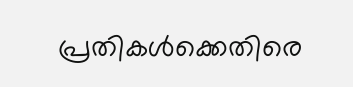പ്രതികൾക്കെതിരെ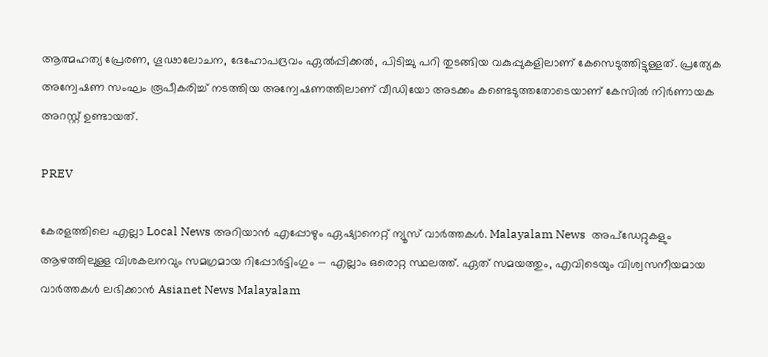ആത്മഹത്യ പ്രേരണ, ഗൂഢാലോചന, ദേഹോപദ്രവം ഏല്‍പ്പിക്കല്‍, പിടിച്ചു പറി തുടങ്ങിയ വകുപ്പുകളിലാണ് കേസെടുത്തിട്ടുള്ളത്. പ്രത്യേക അന്വേഷണ സംഘം രൂപീകരിച്ച് നടത്തിയ അന്വേഷണത്തിലാണ് വീഡിയോ അടക്കം കണ്ടെടുത്തതോടെയാണ് കേസിൽ നിർണായക അറസ്റ്റ് ഉണ്ടായത്.

PREV

കേരളത്തിലെ എല്ലാ Local News അറിയാൻ എപ്പോഴും ഏഷ്യാനെറ്റ് ന്യൂസ് വാർത്തകൾ. Malayalam News  അപ്‌ഡേറ്റുകളും ആഴത്തിലുള്ള വിശകലനവും സമഗ്രമായ റിപ്പോർട്ടിംഗും — എല്ലാം ഒരൊറ്റ സ്ഥലത്ത്. ഏത് സമയത്തും, എവിടെയും വിശ്വസനീയമായ വാർത്തകൾ ലഭിക്കാൻ Asianet News Malayalam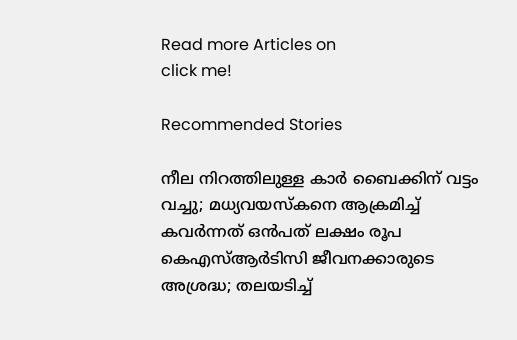Read more Articles on
click me!

Recommended Stories

നീല നിറത്തിലുള്ള കാര്‍ ബൈക്കിന് വട്ടം വച്ചു; മധ്യവയസ്‌കനെ ആക്രമിച്ച് കവര്‍ന്നത് ഒന്‍പത് ലക്ഷം രൂപ
കെഎസ്ആർടിസി ജീവനക്കാരുടെ അശ്രദ്ധ; തലയടിച്ച്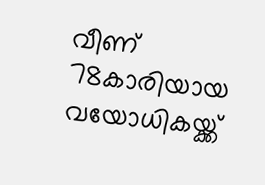വീണ് 78കാരിയായ വയോധികയ്ക്ക്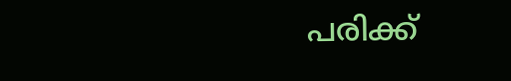പരിക്ക്